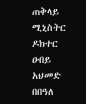ጠቅላይ ሚኒስትር ዶክተር ዐብይ አህመድ በበዓለ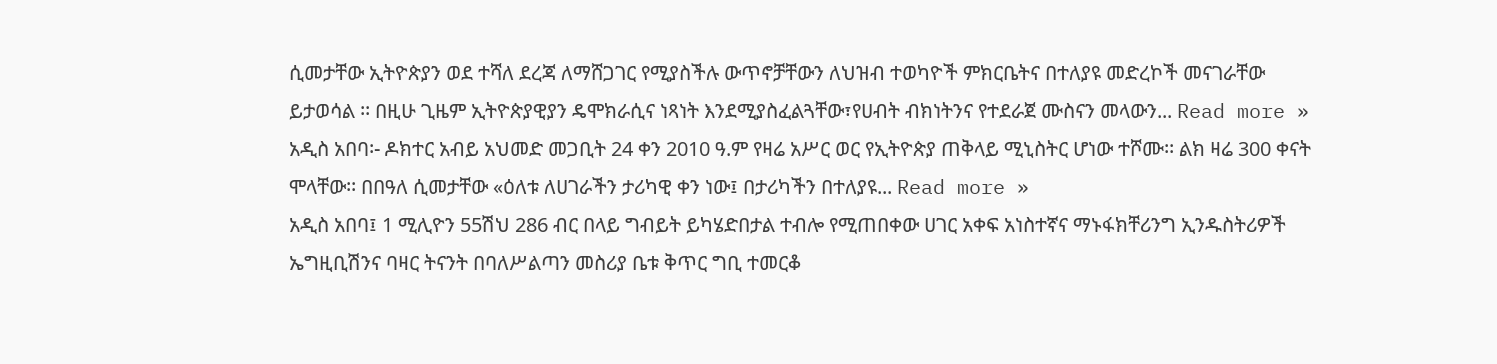ሲመታቸው ኢትዮጵያን ወደ ተሻለ ደረጃ ለማሸጋገር የሚያስችሉ ውጥኖቻቸውን ለህዝብ ተወካዮች ምክርቤትና በተለያዩ መድረኮች መናገራቸው ይታወሳል ፡፡ በዚሁ ጊዜም ኢትዮጵያዊያን ዴሞክራሲና ነጻነት እንደሚያስፈልጓቸው፣የሀብት ብክነትንና የተደራጀ ሙስናን መላውን... Read more »
አዲስ አበባ፡- ዶክተር አብይ አህመድ መጋቢት 24 ቀን 2010 ዓ.ም የዛሬ አሥር ወር የኢትዮጵያ ጠቅላይ ሚኒስትር ሆነው ተሾሙ፡፡ ልክ ዛሬ 300 ቀናት ሞላቸው፡፡ በበዓለ ሲመታቸው «ዕለቱ ለሀገራችን ታሪካዊ ቀን ነው፤ በታሪካችን በተለያዩ... Read more »
አዲስ አበባ፤ 1 ሚሊዮን 55ሽህ 286 ብር በላይ ግብይት ይካሄድበታል ተብሎ የሚጠበቀው ሀገር አቀፍ አነስተኛና ማኑፋክቸሪንግ ኢንዱስትሪዎች ኤግዚቢሽንና ባዛር ትናንት በባለሥልጣን መስሪያ ቤቱ ቅጥር ግቢ ተመርቆ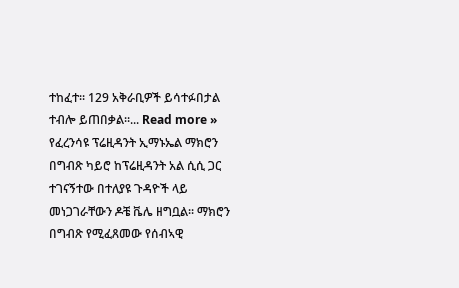ተከፈተ፡፡ 129 አቅራቢዎች ይሳተፉበታል ተብሎ ይጠበቃል፡፡... Read more »
የፈረንሳዩ ፕሬዚዳንት ኢማኑኤል ማክሮን በግብጽ ካይሮ ከፕሬዚዳንት አል ሲሲ ጋር ተገናኝተው በተለያዩ ጉዳዮች ላይ መነጋገራቸውን ዶቼ ቬሌ ዘግቧል፡፡ ማክሮን በግብጽ የሚፈጸመው የሰብኣዊ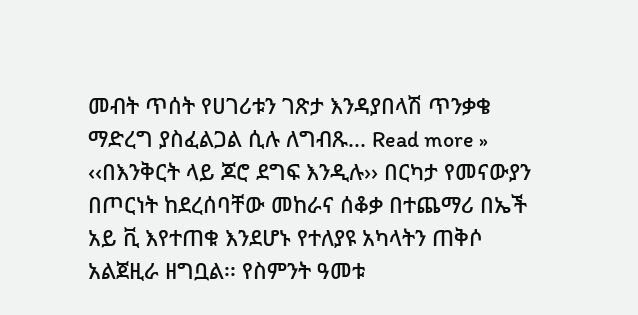መብት ጥሰት የሀገሪቱን ገጽታ እንዳያበላሽ ጥንቃቄ ማድረግ ያስፈልጋል ሲሉ ለግብጹ... Read more »
‹‹በእንቅርት ላይ ጆሮ ደግፍ እንዲሉ›› በርካታ የመናውያን በጦርነት ከደረሰባቸው መከራና ሰቆቃ በተጨማሪ በኤች አይ ቪ እየተጠቁ እንደሆኑ የተለያዩ አካላትን ጠቅሶ አልጀዚራ ዘግቧል፡፡ የስምንት ዓመቱ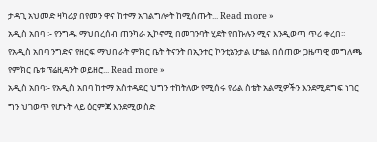ታዳጊ አህመድ ዛካሪያ በየመን ዋና ከተማ አገልግሎት ከሚሰጡት... Read more »
አዲስ አበባ ፡- የንግዱ ማህበረሰብ ጠንካራ ኢኮኖሚ በመገንባት ሂደት የበኩሉን ሚና እንዲወጣ ጥሪ ቀረበ፡፡ የአዲስ አበባ ንግድና የዘርፍ ማህበራት ምክር ቤት ትናንት በኢንተር ኮንቲኔንታል ሆቴል በሰጠው ጋዜጣዊ መግለጫ የምክር ቤቱ ፕሬዚዳንት ወይዘሮ... Read more »
አዲስ አበባ፡- የአዲስ አበባ ከተማ አስተዳደር ህግን ተከትለው የሚሰሩ የሪል ስቴት አልሚዎችን እንደሚደግፍ ነገር ግን ህገወጥ የሆኑት ላይ ዕርምጃ እንደሚወስድ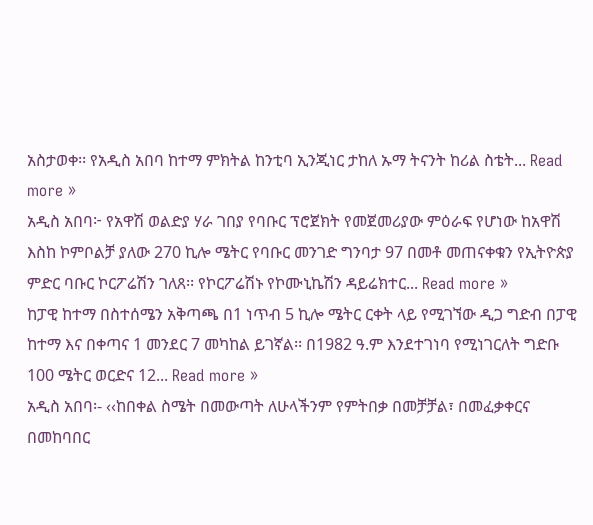አስታወቀ፡፡ የአዲስ አበባ ከተማ ምክትል ከንቲባ ኢንጂነር ታከለ ኡማ ትናንት ከሪል ስቴት... Read more »
አዲስ አበባ፦ የአዋሽ ወልድያ ሃራ ገበያ የባቡር ፕሮጀክት የመጀመሪያው ምዕራፍ የሆነው ከአዋሽ እስከ ኮምቦልቻ ያለው 270 ኪሎ ሜትር የባቡር መንገድ ግንባታ 97 በመቶ መጠናቀቁን የኢትዮጵያ ምድር ባቡር ኮርፖሬሽን ገለጸ፡፡ የኮርፖሬሽኑ የኮሙኒኬሽን ዳይሬክተር... Read more »
ከፓዊ ከተማ በስተሰሜን አቅጣጫ በ1 ነጥብ 5 ኪሎ ሜትር ርቀት ላይ የሚገኘው ዲጋ ግድብ በፓዊ ከተማ እና በቀጣና 1 መንደር 7 መካከል ይገኛል፡፡ በ1982 ዓ.ም እንደተገነባ የሚነገርለት ግድቡ 100 ሜትር ወርድና 12... Read more »
አዲስ አበባ፡- ‹‹ከበቀል ስሜት በመውጣት ለሁላችንም የምትበቃ በመቻቻል፣ በመፈቃቀርና በመከባበር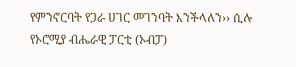የምንኖርባት የጋራ ሀገር መገንባት እንችላለን›› ሲሉ የኦሮሚያ ብሔራዊ ፓርቲ (ኦብፓ)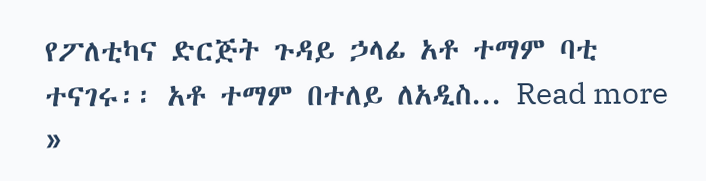የፖለቲካና ድርጅት ጉዳይ ኃላፊ አቶ ተማም ባቲ ተናገሩ፡፡ አቶ ተማም በተለይ ለአዲስ... Read more »